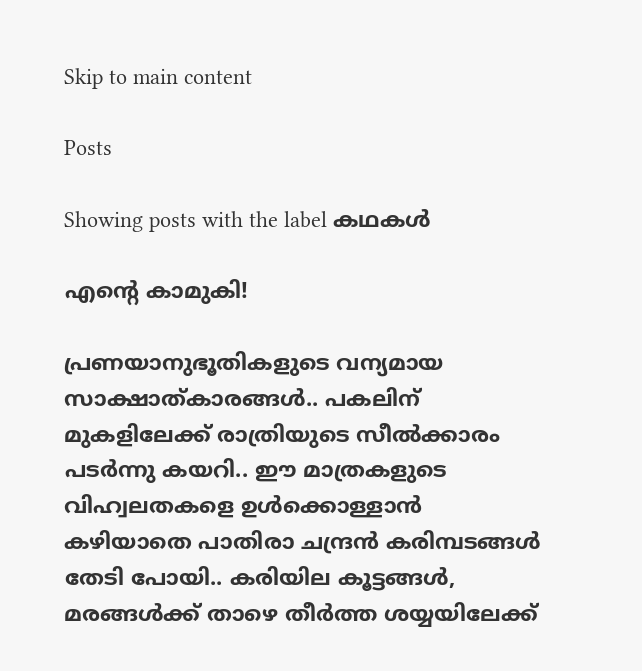Skip to main content

Posts

Showing posts with the label കഥകൾ

എൻ്റെ കാമുകി!

പ്രണയാനുഭൂതികളുടെ വന്യമായ സാക്ഷാത്കാരങ്ങൾ.. പകലിന് മുകളിലേക്ക് രാത്രിയുടെ സീൽക്കാരം പടർന്നു കയറി.. ഈ മാത്രകളുടെ വിഹ്വലതകളെ ഉൾക്കൊള്ളാൻ കഴിയാതെ പാതിരാ ചന്ദ്രൻ കരിമ്പടങ്ങൾ തേടി പോയി.. കരിയില കൂട്ടങ്ങൾ, മരങ്ങൾക്ക് താഴെ തീർത്ത ശയ്യയിലേക്ക്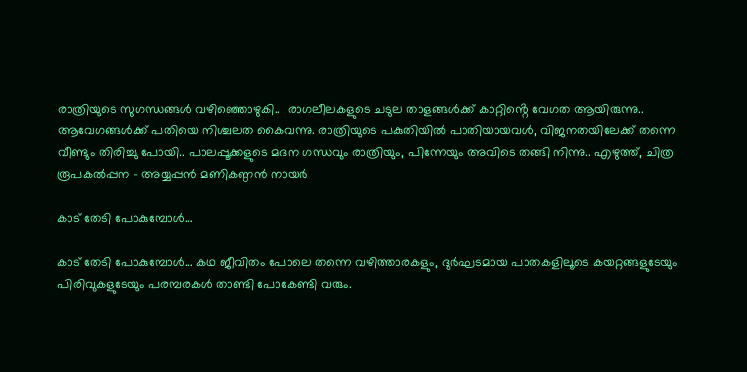രാത്രിയുടെ സുഗന്ധങ്ങൾ വഴിഞ്ഞൊഴുകി..  രാഗലീലകളുടെ ചടുല താളങ്ങൾക്ക് കാറ്റിൻ്റെ വേഗത ആയിരുന്നു.. ആവേഗങ്ങൾക്ക് പതിയെ നിശ്ചലത കൈവന്നു. രാത്രിയുടെ പകുതിയിൽ പാതിയായവൾ, വിജനതയിലേക്ക് തന്നെ വീണ്ടും തിരിച്ചു പോയി.. പാലപ്പൂക്കളുടെ മദന ഗന്ധവും രാത്രിയും, പിന്നേയും അവിടെ തങ്ങി നിന്നു.. എഴുത്ത്, ചിത്ര രൂപകൽപ്പന - അയ്യപ്പൻ മണികണ്ഠൻ നായർ

കാട് തേടി പോകുമ്പോൾ...

കാട് തേടി പോകുമ്പോൾ... കഥ ജീവിതം പോലെ തന്നെ വഴിത്താരകളും, ദുർഘടമായ പാതകളിലൂടെ കയറ്റങ്ങളുടേയും പിരിവുകളുടേയും പരമ്പരകൾ താണ്ടി പോകേണ്ടി വരും.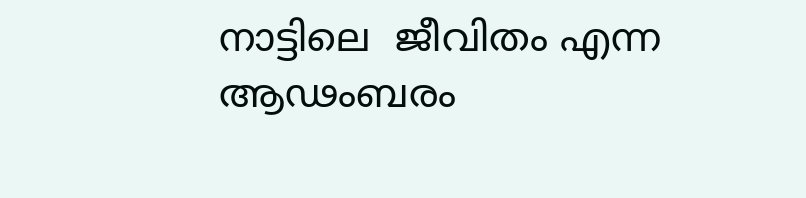നാട്ടിലെ  ജീവിതം എന്ന ആഢംബരം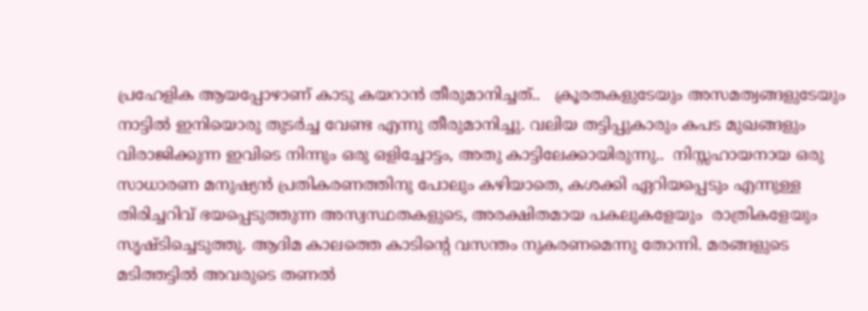പ്രഹേളിക ആയപ്പോഴാണ് കാടു കയറാൻ തീരുമാനിച്ചത്..   ക്രൂരതകളുടേയും അസമത്വങ്ങളുടേയും നാട്ടിൽ ഇനിയൊരു തുടർച്ച വേണ്ട എന്നു തീരുമാനിച്ചു. വലിയ തട്ടിപ്പുകാരും കപട മുഖങ്ങളും വിരാജിക്കുന്ന ഇവിടെ നിന്നും ഒരു ഒളിച്ചോട്ടം, അതു കാട്ടിലേക്കായിരുന്നു..  നിസ്സഹായനായ ഒരു സാധാരണ മനുഷ്യൻ പ്രതികരണത്തിനു പോലും കഴിയാതെ, കശക്കി ഏറിയപ്പെടും എന്നുള്ള തിരിച്ചറിവ് ഭയപ്പെടുത്തുന്ന അസ്വസ്ഥതകളുടെ, അരക്ഷിതമായ പകലുകളേയും  രാത്രികളേയും സൃഷ്ടിച്ചെടുത്തു. ആദിമ കാലത്തെ കാടിൻ്റെ വസന്തം നുകരണമെന്നു തോന്നി. മരങ്ങളുടെ മടിത്തട്ടിൽ അവരുടെ തണൽ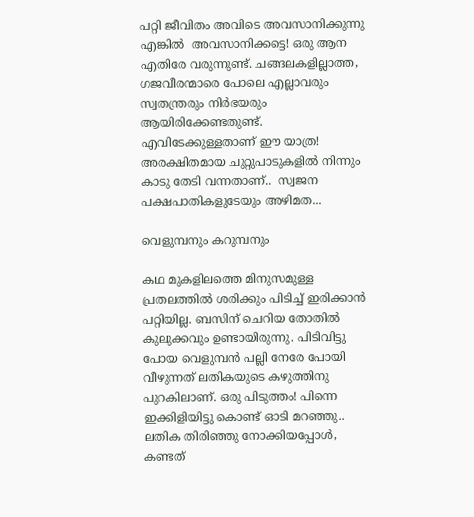പറ്റി ജീവിതം അവിടെ അവസാനിക്കുന്നു എങ്കിൽ  അവസാനിക്കട്ടെ! ഒരു ആന എതിരേ വരുന്നുണ്ട്. ചങ്ങലകളില്ലാത്ത, ഗജവീരന്മാരെ പോലെ എല്ലാവരും സ്വതന്ത്രരും നിർഭയരും ആയിരിക്കേണ്ടതുണ്ട്.   എവിടേക്കുള്ളതാണ് ഈ യാത്ര! അരക്ഷിതമായ ചുറ്റുപാടുകളിൽ നിന്നും കാടു തേടി വന്നതാണ്..  സ്വജന പക്ഷപാതികളുടേയും അഴിമത...

വെളുമ്പനും കറുമ്പനും

കഥ മുകളിലത്തെ മിനുസമുള്ള പ്രതലത്തിൽ ശരിക്കും പിടിച്ച് ഇരിക്കാൻ പറ്റിയില്ല. ബസിന് ചെറിയ തോതിൽ കുലുക്കവും ഉണ്ടായിരുന്നു. പിടിവിട്ടു പോയ വെളുമ്പൻ പല്ലി നേരേ പോയി വീഴുന്നത് ലതികയുടെ കഴുത്തിനു പുറകിലാണ്. ഒരു പിടുത്തം! പിന്നെ ഇക്കിളിയിട്ടു കൊണ്ട് ഓടി മറഞ്ഞു.. ലതിക തിരിഞ്ഞു നോക്കിയപ്പോൾ, കണ്ടത്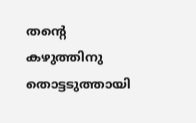തൻ്റെ കഴുത്തിനു തൊട്ടടുത്തായി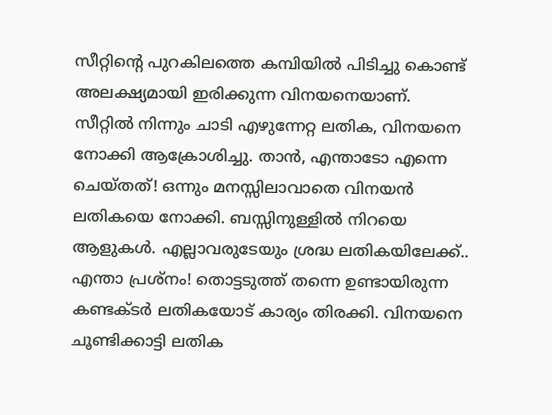സീറ്റിൻ്റെ പുറകിലത്തെ കമ്പിയിൽ പിടിച്ചു കൊണ്ട് അലക്ഷ്യമായി ഇരിക്കുന്ന വിനയനെയാണ്.  സീറ്റിൽ നിന്നും ചാടി എഴുന്നേറ്റ ലതിക, വിനയനെ നോക്കി ആക്രോശിച്ചു. താൻ, എന്താടോ എന്നെ ചെയ്തത്! ഒന്നും മനസ്സിലാവാതെ വിനയൻ ലതികയെ നോക്കി. ബസ്സിനുള്ളിൽ നിറയെ ആളുകൾ. എല്ലാവരുടേയും ശ്രദ്ധ ലതികയിലേക്ക്..   എന്താ പ്രശ്നം! തൊട്ടടുത്ത് തന്നെ ഉണ്ടായിരുന്ന കണ്ടക്ടർ ലതികയോട് കാര്യം തിരക്കി. വിനയനെ ചൂണ്ടിക്കാട്ടി ലതിക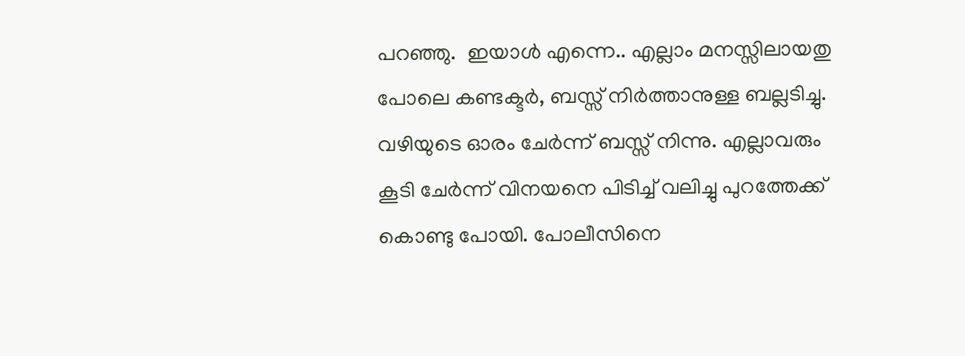പറഞ്ഞു.  ഇയാൾ എന്നെ.. എല്ലാം മനസ്സിലായതു പോലെ കണ്ടക്ടർ, ബസ്സ് നിർത്താനുള്ള ബല്ലടിച്ചു. വഴിയുടെ ഓരം ചേർന്ന് ബസ്സ് നിന്നു. എല്ലാവരും കൂടി ചേർന്ന് വിനയനെ പിടിച്ച് വലിച്ചു പുറത്തേക്ക് കൊണ്ടു പോയി. പോലീസിനെ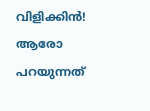വിളിക്കിൻ! ആരോ പറയുന്നത്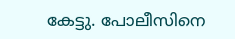കേട്ടു. പോലീസിനെ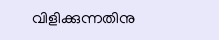വിളിക്കുന്നതിനു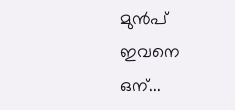മുൻപ് ഇവനെ ഒന്...